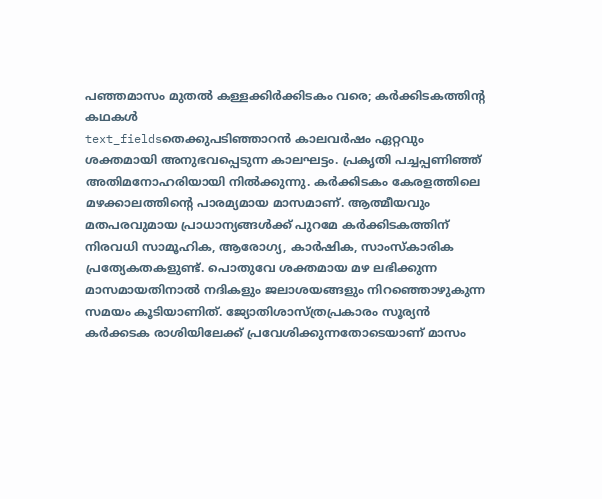പഞ്ഞമാസം മുതൽ കള്ളക്കിർക്കിടകം വരെ; കർക്കിടകത്തിന്റ കഥകൾ
text_fieldsതെക്കുപടിഞ്ഞാറൻ കാലവർഷം ഏറ്റവും ശക്തമായി അനുഭവപ്പെടുന്ന കാലഘട്ടം. പ്രകൃതി പച്ചപ്പണിഞ്ഞ് അതിമനോഹരിയായി നിൽക്കുന്നു. കർക്കിടകം കേരളത്തിലെ മഴക്കാലത്തിന്റെ പാരമ്യമായ മാസമാണ്. ആത്മീയവും മതപരവുമായ പ്രാധാന്യങ്ങൾക്ക് പുറമേ കർക്കിടകത്തിന് നിരവധി സാമൂഹിക, ആരോഗ്യ, കാർഷിക, സാംസ്കാരിക പ്രത്യേകതകളുണ്ട്. പൊതുവേ ശക്തമായ മഴ ലഭിക്കുന്ന മാസമായതിനാൽ നദികളും ജലാശയങ്ങളും നിറഞ്ഞൊഴുകുന്ന സമയം കൂടിയാണിത്. ജ്യോതിശാസ്ത്രപ്രകാരം സൂര്യൻ കർക്കടക രാശിയിലേക്ക് പ്രവേശിക്കുന്നതോടെയാണ് മാസം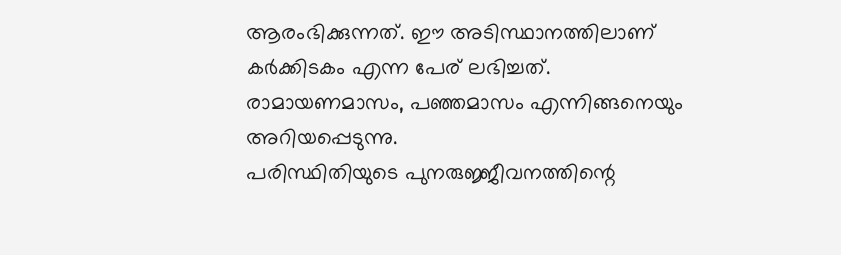ആരംഭിക്കുന്നത്. ഈ അടിസ്ഥാനത്തിലാണ് കർക്കിടകം എന്ന പേര് ലഭിച്ചത്. രാമായണമാസം, പഞ്ഞമാസം എന്നിങ്ങനെയും അറിയപ്പെടുന്നു.
പരിസ്ഥിതിയുടെ പുനരുജ്ജീവനത്തിന്റെ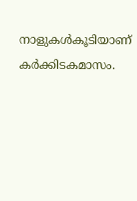നാളുകൾകൂടിയാണ് കർക്കിടകമാസം.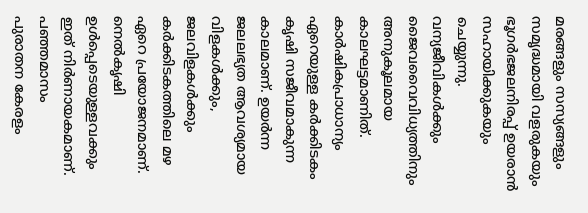മരങ്ങളും സസ്യങ്ങളും സമൃദ്ധമായി വളരുകയും ഭൂഗർഭജലനിരപ്പ് ഉയരാൻ സഹായിക്കുകയും ചെയ്യുന്നു. വന്യജീവികൾക്കും ജൈവവൈവിധ്യത്തിനും അനുകൂലമായ കാലഘട്ടമാണിത്. കാർഷികപ്രാധാന്യം ഏറെയുള്ള കർക്കിടകം കൃഷി സജീവമാകുന്ന കാലമാണ്. ഉയർന്ന ജലലഭ്യത ആവശ്യമായ വിളകൾക്കും, ജലവിളകൾക്കും കർക്കിടകത്തിലെ മഴ ഏറെ പ്രയോജനമാണ്. നെൽകൃഷി ഉൾപ്പെടെയുള്ളവക്കും ഇത് നിർണായകമാണ്.
പഞ്ഞമാസം
പുരാതന കേരളം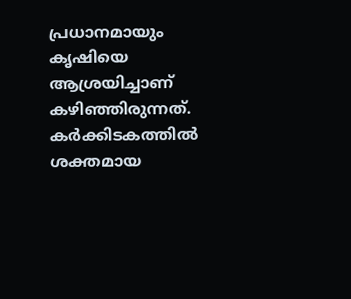പ്രധാനമായും കൃഷിയെ ആശ്രയിച്ചാണ് കഴിഞ്ഞിരുന്നത്. കർക്കിടകത്തിൽ ശക്തമായ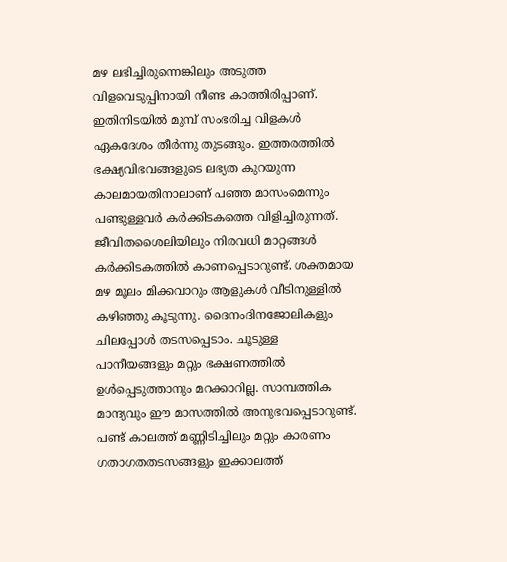മഴ ലഭിച്ചിരുന്നെങ്കിലും അടുത്ത വിളവെടുപ്പിനായി നീണ്ട കാത്തിരിപ്പാണ്. ഇതിനിടയിൽ മുമ്പ് സംഭരിച്ച വിളകൾ ഏകദേശം തീർന്നു തുടങ്ങും. ഇത്തരത്തിൽ ഭക്ഷ്യവിഭവങ്ങളുടെ ലഭ്യത കുറയുന്ന കാലമായതിനാലാണ് പഞ്ഞ മാസംമെന്നും പണ്ടുള്ളവർ കർക്കിടകത്തെ വിളിച്ചിരുന്നത്.
ജീവിതശൈലിയിലും നിരവധി മാറ്റങ്ങൾ കർക്കിടകത്തിൽ കാണപ്പെടാറുണ്ട്. ശക്തമായ മഴ മൂലം മിക്കവാറും ആളുകൾ വീടിനുള്ളിൽ കഴിഞ്ഞു കൂടുന്നു. ദൈനംദിനജോലികളും ചിലപ്പോൾ തടസപ്പെടാം. ചൂടുള്ള പാനീയങ്ങളും മറ്റും ഭക്ഷണത്തിൽ ഉൾപ്പെടുത്താനും മറക്കാറില്ല. സാമ്പത്തിക മാന്ദ്യവും ഈ മാസത്തിൽ അനുഭവപ്പെടാറുണ്ട്. പണ്ട് കാലത്ത് മണ്ണിടിച്ചിലും മറ്റും കാരണം ഗതാഗതതടസങ്ങളും ഇക്കാലത്ത്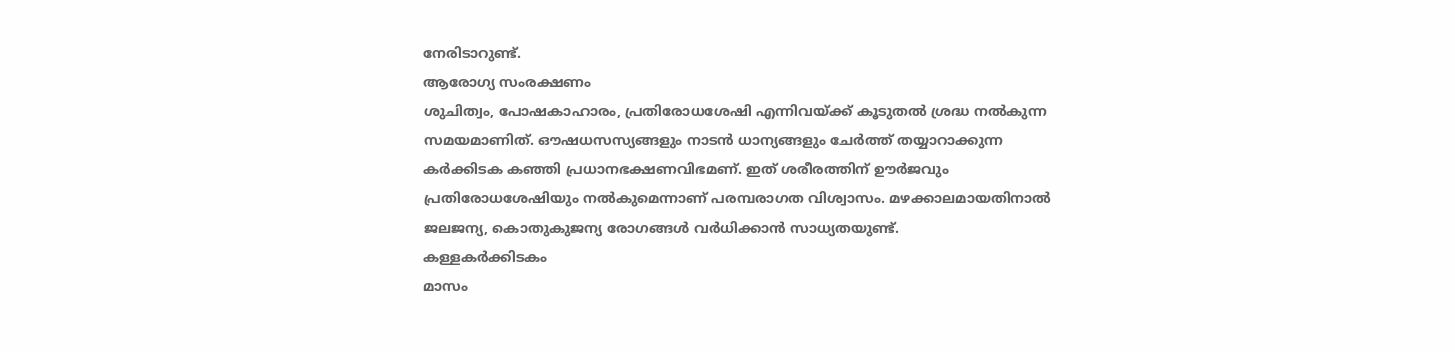നേരിടാറുണ്ട്.
ആരോഗ്യ സംരക്ഷണം
ശുചിത്വം, പോഷകാഹാരം, പ്രതിരോധശേഷി എന്നിവയ്ക്ക് കൂടുതൽ ശ്രദ്ധ നൽകുന്ന സമയമാണിത്. ഔഷധസസ്യങ്ങളും നാടൻ ധാന്യങ്ങളും ചേർത്ത് തയ്യാറാക്കുന്ന കർക്കിടക കഞ്ഞി പ്രധാനഭക്ഷണവിഭമണ്. ഇത് ശരീരത്തിന് ഊർജവും പ്രതിരോധശേഷിയും നൽകുമെന്നാണ് പരമ്പരാഗത വിശ്വാസം. മഴക്കാലമായതിനാൽ ജലജന്യ, കൊതുകുജന്യ രോഗങ്ങൾ വർധിക്കാൻ സാധ്യതയുണ്ട്.
കള്ളകർക്കിടകം
മാസം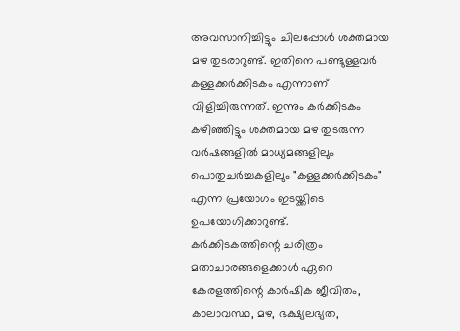അവസാനിച്ചിട്ടും ചിലപ്പോൾ ശക്തമായ മഴ തുടരാറുണ്ട്. ഇതിനെ പണ്ടുള്ളവർ കള്ളക്കർക്കിടകം എന്നാണ് വിളിച്ചിരുന്നത്. ഇന്നും കർക്കിടകം കഴിഞ്ഞിട്ടും ശക്തമായ മഴ തുടരുന്ന വർഷങ്ങളിൽ മാധ്യമങ്ങളിലും പൊതുചർച്ചകളിലും "കള്ളക്കർക്കിടകം" എന്ന പ്രയോഗം ഇടയ്ക്കിടെ ഉപയോഗിക്കാറുണ്ട്.
കർക്കിടകത്തിന്റെ ചരിത്രം മതാചാരങ്ങളെക്കാൾ ഏറെ കേരളത്തിന്റെ കാർഷിക ജീവിതം, കാലാവസ്ഥ, മഴ, ഭക്ഷ്യലഭ്യത,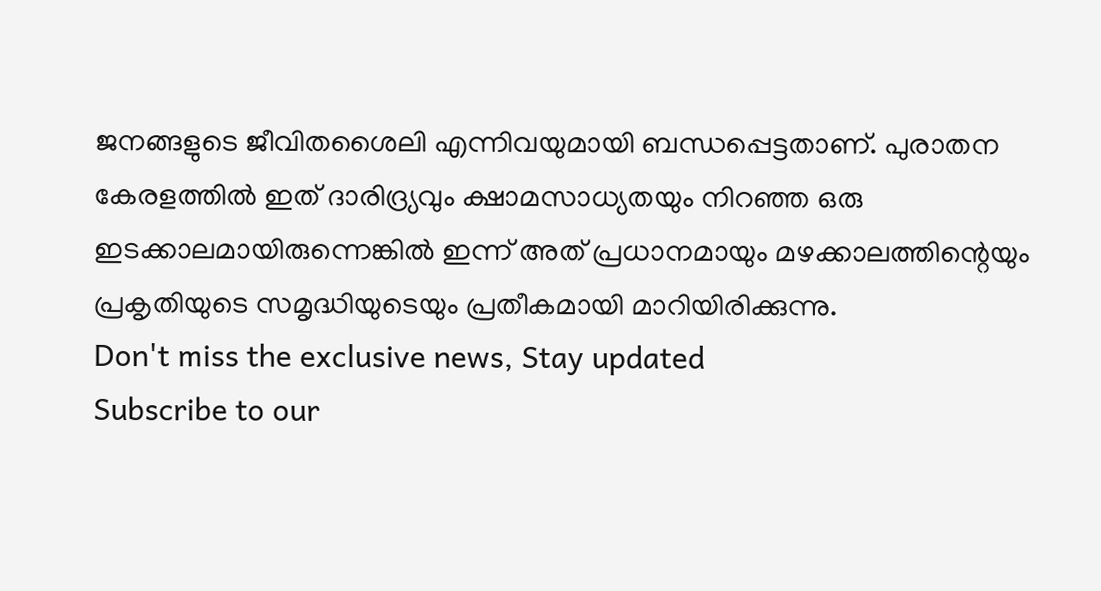ജനങ്ങളുടെ ജീവിതശൈലി എന്നിവയുമായി ബന്ധപ്പെട്ടതാണ്. പുരാതന കേരളത്തിൽ ഇത് ദാരിദ്ര്യവും ക്ഷാമസാധ്യതയും നിറഞ്ഞ ഒരു ഇടക്കാലമായിരുന്നെങ്കിൽ ഇന്ന് അത് പ്രധാനമായും മഴക്കാലത്തിന്റെയും പ്രകൃതിയുടെ സമൃദ്ധിയുടെയും പ്രതീകമായി മാറിയിരിക്കുന്നു.
Don't miss the exclusive news, Stay updated
Subscribe to our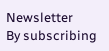Newsletter
By subscribing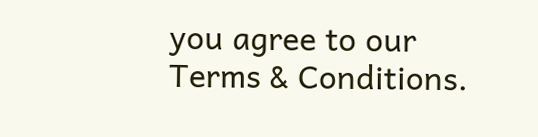you agree to our Terms & Conditions.